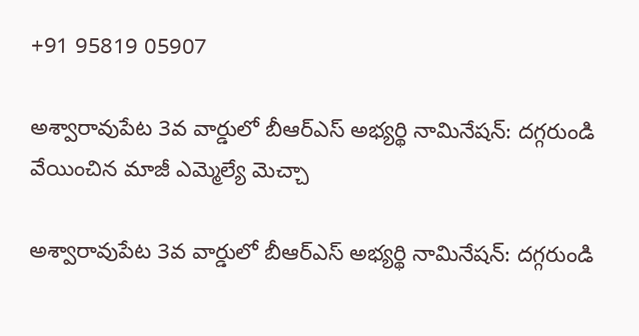+91 95819 05907

అశ్వారావుపేట 3వ వార్డులో బీఆర్ఎస్ అభ్యర్థి నామినేషన్: దగ్గరుండి వేయించిన మాజీ ఎమ్మెల్యే మెచ్చా

అశ్వారావుపేట 3వ వార్డులో బీఆర్ఎస్ అభ్యర్థి నామినేషన్: దగ్గరుండి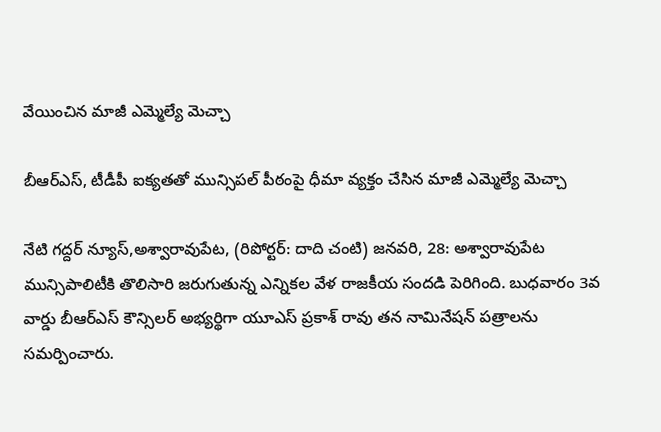వేయించిన మాజీ ఎమ్మెల్యే మెచ్చా

బీఆర్ఎస్, టీడీపీ ఐక్యతతో మున్సిపల్ పీఠంపై ధీమా వ్యక్తం చేసిన మాజీ ఎమ్మెల్యే మెచ్చా

నేటి గద్దర్ న్యూస్,అశ్వారావుపేట, (రిపోర్టర్: దాది చంటి) జనవరి, 28: అశ్వారావుపేట మున్సిపాలిటీకి తొలిసారి జరుగుతున్న ఎన్నికల వేళ రాజకీయ సందడి పెరిగింది. బుధవారం 3వ వార్డు బీఆర్ఎస్ కౌన్సిలర్ అభ్యర్థిగా యూఎస్ ప్రకాశ్ రావు తన నామినేషన్ పత్రాలను సమర్పించారు.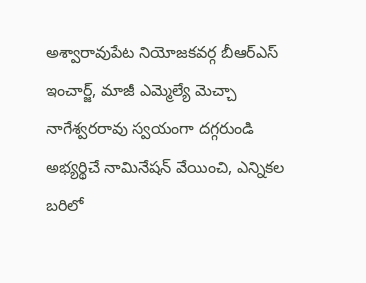అశ్వారావుపేట నియోజకవర్గ బీఆర్ఎస్ ఇంచార్జ్, మాజీ ఎమ్మెల్యే మెచ్చా నాగేశ్వరరావు స్వయంగా దగ్గరుండి అభ్యర్థిచే నామినేషన్ వేయించి, ఎన్నికల బరిలో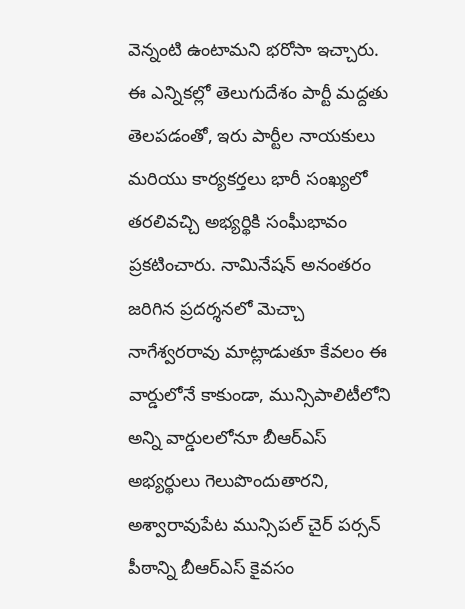వెన్నంటి ఉంటామని భరోసా ఇచ్చారు. ఈ ఎన్నికల్లో తెలుగుదేశం పార్టీ మద్దతు తెలపడంతో, ఇరు పార్టీల నాయకులు మరియు కార్యకర్తలు భారీ సంఖ్యలో తరలివచ్చి అభ్యర్థికి సంఘీభావం ప్రకటించారు. నామినేషన్ అనంతరం జరిగిన ప్రదర్శనలో మెచ్చా నాగేశ్వరరావు మాట్లాడుతూ కేవలం ఈ వార్డులోనే కాకుండా, మున్సిపాలిటీలోని అన్ని వార్డులలోనూ బీఆర్ఎస్ అభ్యర్థులు గెలుపొందుతారని, అశ్వారావుపేట మున్సిపల్ చైర్ పర్సన్ పీఠాన్ని బీఆర్ఎస్ కైవసం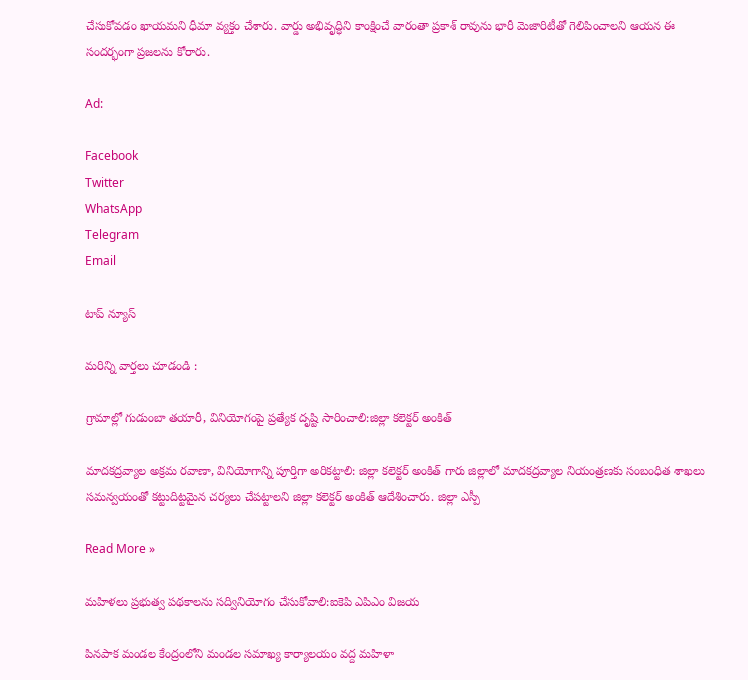చేసుకోవడం ఖాయమని ధీమా వ్యక్తం చేశారు. వార్డు అభివృద్ధిని కాంక్షించే వారంతా ప్రకాశ్ రావును భారీ మెజారిటీతో గెలిపించాలని ఆయన ఈ సందర్భంగా ప్రజలను కోరారు.

Ad:

Facebook
Twitter
WhatsApp
Telegram
Email

టాప్ న్యూస్

మరిన్ని వార్తలు చూడండి :

గ్రామాల్లో గుడుంబా తయారీ, వినియోగంపై ప్రత్యేక దృష్టి సారించాలి:జిల్లా కలెక్టర్ అంకిత్

మాదకద్రవ్యాల అక్రమ రవాణా, వినియోగాన్ని పూర్తిగా అరికట్టాలి: జిల్లా కలెక్టర్ అంకిత్ గారు జిల్లాలో మాదకద్రవ్యాల నియంత్రణకు సంబంధిత శాఖలు సమన్వయంతో కట్టుదిట్టమైన చర్యలు చేపట్టాలని జిల్లా కలెక్టర్ అంకిత్ ఆదేశించారు. జిల్లా ఎస్పీ

Read More »

మహిళలు ప్రభుత్వ పథకాలను సద్వినియోగం చేసుకోవాలి:ఐకెపి ఎపిఎం విజయ

పినపాక మండల కేంద్రంలోని మండల సమాఖ్య కార్యాలయం వద్ద మహిళా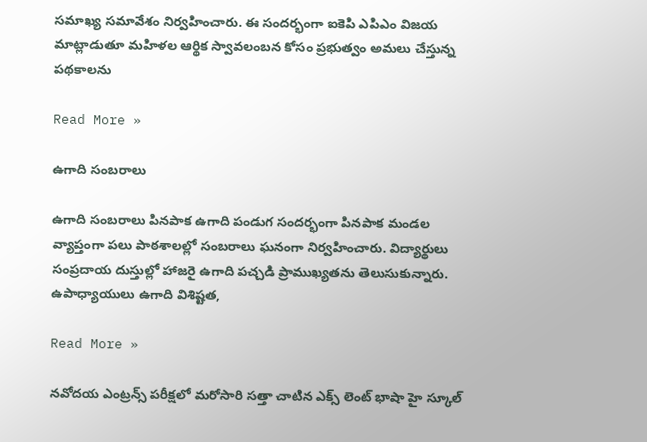సమాఖ్య సమావేశం నిర్వహించారు. ఈ సందర్భంగా ఐకెపి ఎపిఎం విజయ మాట్లాడుతూ మహిళల ఆర్థిక స్వావలంబన కోసం ప్రభుత్వం అమలు చేస్తున్న పథకాలను

Read More »

ఉగాది సంబరాలు

ఉగాది సంబరాలు పినపాక ఉగాది పండుగ సందర్భంగా పినపాక మండల వ్యాప్తంగా పలు పాఠశాలల్లో సంబరాలు ఘనంగా నిర్వహించారు. విద్యార్థులు సంప్రదాయ దుస్తుల్లో హాజరై ఉగాది పచ్చడి ప్రాముఖ్యతను తెలుసుకున్నారు. ఉపాధ్యాయులు ఉగాది విశిష్టత,

Read More »

నవోదయ ఎంట్రన్స్ పరీక్షలో మరోసారి సత్తా చాటిన ఎక్స్ లెంట్ భాషా హై స్కూల్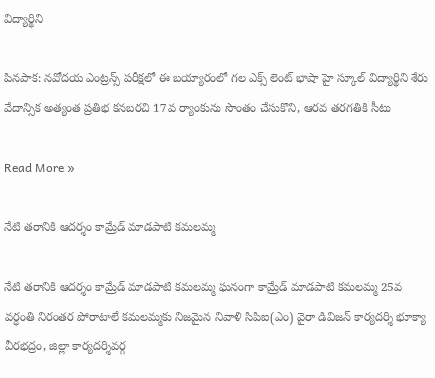విద్యార్థిని

పినపాక: నవోదయ ఎంట్రన్స్ పరీక్షలో ఈ బయ్యారంలో గల ఎక్స్ లెంట్ భాషా హై స్కూల్ విద్యార్థిని శేరు వేదాన్సిక అత్యంత ప్రతిభ కనబరచి 17వ ర్యాంకును సొంతం చేసుకొని, ఆరవ తరగతికి సీటు

Read More »

నేటి తరానికి ఆదర్శం కామ్రేడ్ మాడపాటి కమలమ్మ

నేటి తరానికి ఆదర్శం కామ్రేడ్ మాడపాటి కమలమ్మ ఘనంగా కామ్రేడ్ మాడపాటి కమలమ్మ 25వ వర్ధంతి నిరంతర పోరాటాలే కమలమ్మకు నిజమైన నివాళి సిపిఐ(ఎం) వైరా డివిజన్ కార్యదర్శి భూక్యా వీరభద్రం, జిల్లా కార్యదర్శివర్గ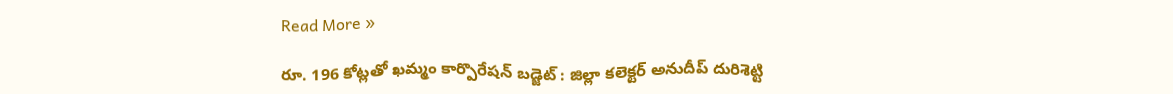Read More »

రూ. 196 కోట్లతో ఖమ్మం కార్పొరేషన్ బడ్జెట్ : జిల్లా కలెక్టర్ అనుదీప్ దురిశెట్టి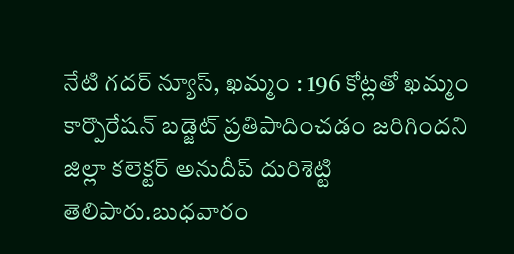నేటి గదర్ న్యూస్, ఖమ్మం : 196 కోట్లతో ఖమ్మం కార్పొరేషన్ బడ్జెట్ ప్రతిపాదించడం జరిగిందని జిల్లా కలెక్టర్ అనుదీప్ దురిశెట్టి తెలిపారు.బుధవారం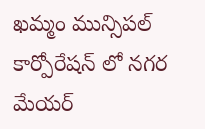ఖమ్మం మున్సిపల్ కార్పోరేషన్ లో నగర మేయర్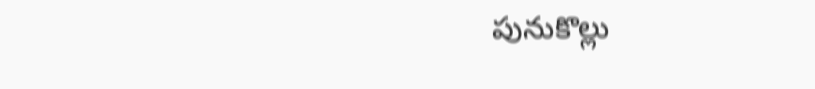పునుకొల్లు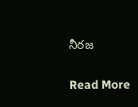నీరజ

Read More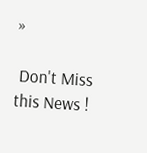»

 Don't Miss this News !